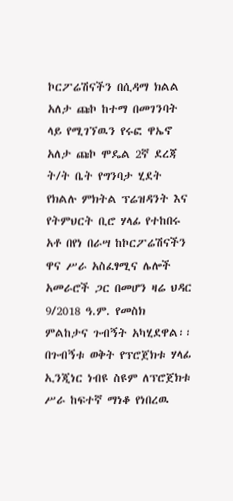ኮርፖሬሽናችን በሲዳማ ክልል አለታ ጩኮ ከተማ በመገንባት ላይ የሚገኘዉን የሩፎ ዋኤኖ አለታ ጩኮ ሞዴል 2ኛ ደረጃ ት/ት ቤት የግንባታ ሂደት የክልሉ ምክትል ፕሬዝዳንት እና የትምህርት ቢሮ ሃላፊ የተከበሩ አቶ በየነ በራሣ ከኮርፖሬሽናችን ዋና ሥራ አስፈፃሚና ሌሎች አመራሮች ጋር በመሆን ዛሬ ህዳር 9/2018 ዓ.ም. የመስክ ምልከታና ጉብኝት አካሂደዋል፡፡
በጉብኝቱ ወቅት የፕሮጀክቱ ሃላፊ ኢንጂነር ነብዩ ስዩም ለፕሮጀክቱ ሥራ ከፍተኛ ማነቆ የነበረዉ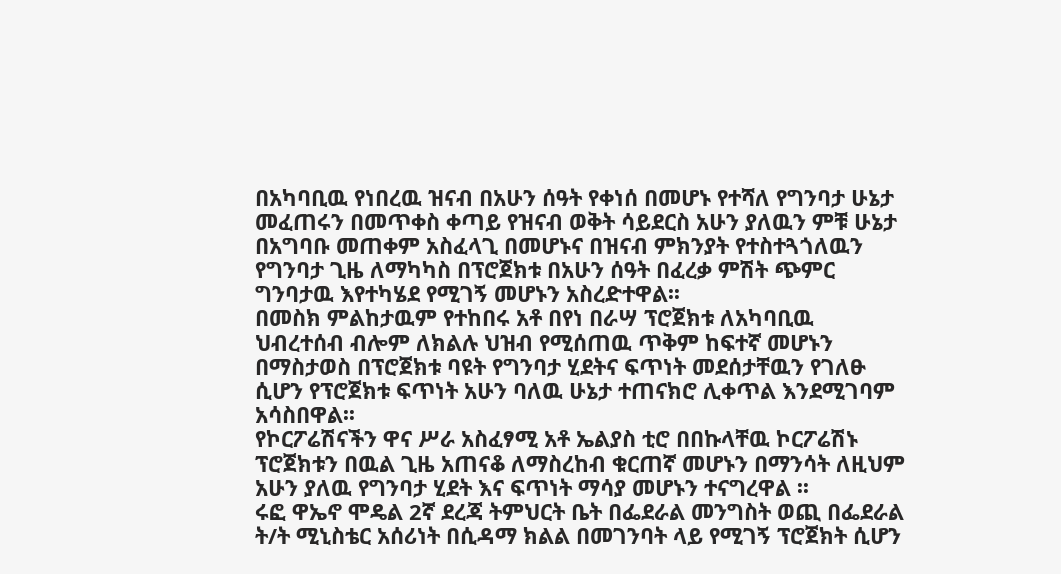በአካባቢዉ የነበረዉ ዝናብ በአሁን ሰዓት የቀነሰ በመሆኑ የተሻለ የግንባታ ሁኔታ መፈጠሩን በመጥቀስ ቀጣይ የዝናብ ወቅት ሳይደርስ አሁን ያለዉን ምቹ ሁኔታ በአግባቡ መጠቀም አስፈላጊ በመሆኑና በዝናብ ምክንያት የተስተጓጎለዉን የግንባታ ጊዜ ለማካካስ በፕሮጀክቱ በአሁን ሰዓት በፈረቃ ምሽት ጭምር ግንባታዉ እየተካሄደ የሚገኝ መሆኑን አስረድተዋል፡፡
በመስክ ምልከታዉም የተከበሩ አቶ በየነ በራሣ ፕሮጀክቱ ለአካባቢዉ ህብረተሰብ ብሎም ለክልሉ ህዝብ የሚሰጠዉ ጥቅም ከፍተኛ መሆኑን በማስታወስ በፕሮጀክቱ ባዩት የግንባታ ሂደትና ፍጥነት መደሰታቸዉን የገለፁ ሲሆን የፕሮጀክቱ ፍጥነት አሁን ባለዉ ሁኔታ ተጠናክሮ ሊቀጥል እንደሚገባም አሳስበዋል፡፡
የኮርፖሬሽናችን ዋና ሥራ አስፈፃሚ አቶ ኤልያስ ቲሮ በበኩላቸዉ ኮርፖሬሽኑ ፕሮጀክቱን በዉል ጊዜ አጠናቆ ለማስረከብ ቁርጠኛ መሆኑን በማንሳት ለዚህም አሁን ያለዉ የግንባታ ሂደት እና ፍጥነት ማሳያ መሆኑን ተናግረዋል ፡፡
ሩፎ ዋኤኖ ሞዴል 2ኛ ደረጃ ትምህርት ቤት በፌደራል መንግስት ወጪ በፌደራል ት/ት ሚኒስቴር አሰሪነት በሲዳማ ክልል በመገንባት ላይ የሚገኝ ፕሮጀክት ሲሆን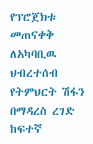የፕሮጀክቱ መጠናቀቅ ለአካባቢዉ ህብረተሰብ የትምህርት ሽፋን በማዳረስ ረገድ ከፍተኛ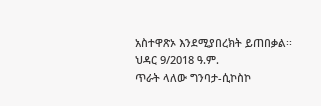አስተዋጽኦ እንደሚያበረክት ይጠበቃል፡፡
ህዳር 9/2018 ዓ.ም.
ጥራት ላለው ግንባታ-ሲኮስኮ